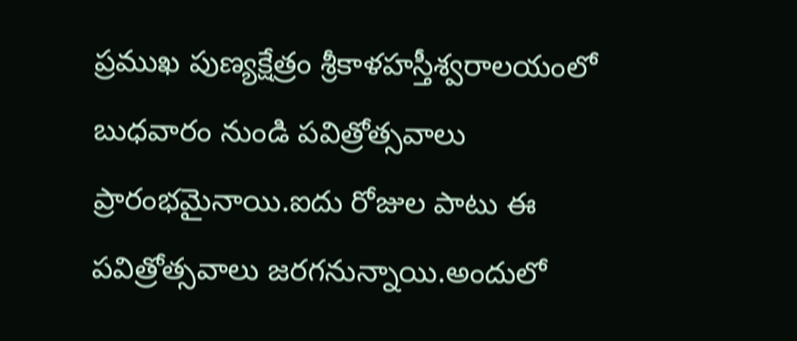ప్రముఖ పుణ్యక్షేత్రం శ్రీకాళహస్తీశ్వరాలయంలో బుధవారం నుండి పవిత్రోత్సవాలు ప్రారంభమైనాయి.ఐదు రోజుల పాటు ఈ పవిత్రోత్సవాలు జరగనున్నాయి.అందులో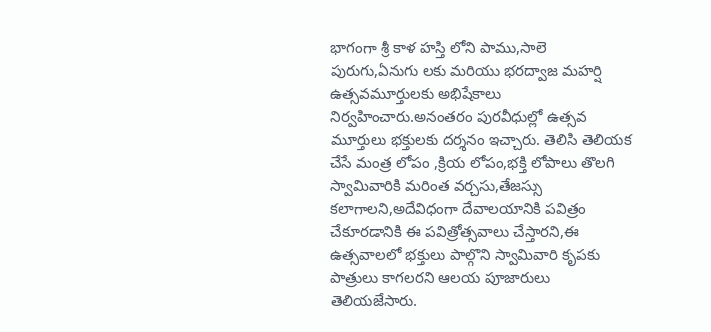భాగంగా శ్రీ కాళ హస్తి లోని పాము,సాలె పురుగు,ఏనుగు లకు మరియు భరద్వాజ మహర్షి ఉత్సవమూర్తులకు అభిషేకాలు నిర్వహించారు.అనంతరం పురవీధుల్లో ఉత్సవ మూర్తులు భక్తులకు దర్శనం ఇచ్చారు. తెలిసి తెలియక చేసే మంత్ర లోపం ,క్రియ లోపం,భక్తి లోపాలు తొలగి స్వామివారికి మరింత వర్చసు,తేజస్సు కలాగాలని,అదేవిధంగా దేవాలయానికి పవిత్రం చేకూరడానికి ఈ పవిత్రోత్సవాలు చేస్తారని,ఈ ఉత్సవాలలో భక్తులు పాల్గొని స్వామివారి కృపకు పాత్రులు కాగలరని ఆలయ పూజారులు తెలియజేసారు.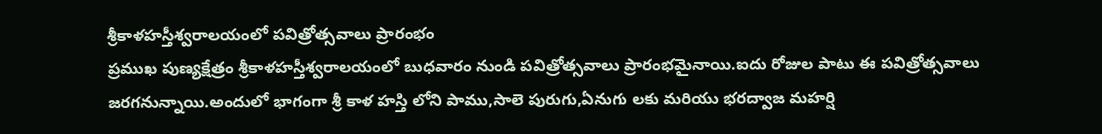శ్రీకాళహస్తీశ్వరాలయంలో పవిత్రోత్సవాలు ప్రారంభం
ప్రముఖ పుణ్యక్షేత్రం శ్రీకాళహస్తీశ్వరాలయంలో బుధవారం నుండి పవిత్రోత్సవాలు ప్రారంభమైనాయి.ఐదు రోజుల పాటు ఈ పవిత్రోత్సవాలు జరగనున్నాయి.అందులో భాగంగా శ్రీ కాళ హస్తి లోని పాము,సాలె పురుగు,ఏనుగు లకు మరియు భరద్వాజ మహర్షి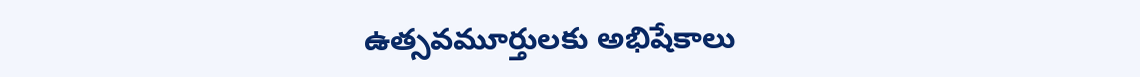ఉత్సవమూర్తులకు అభిషేకాలు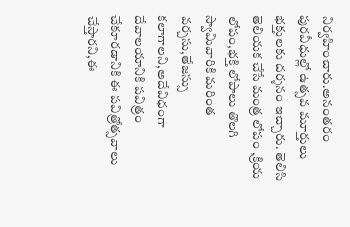నిర్వహించారు.అనంతరం పురవీధుల్లో ఉత్సవ మూర్తులు భక్తులకు దర్శనం ఇచ్చారు. తెలిసి తెలియక చేసే మంత్ర లోపం ,క్రియ లోపం,భక్తి లోపాలు తొలగి స్వామివారికి మరింత వర్చసు,తేజస్సు కలాగాలని,అదేవిధంగా దేవాలయానికి పవిత్రం చేకూరడానికి ఈ పవిత్రోత్సవాలు చేస్తారని,ఈ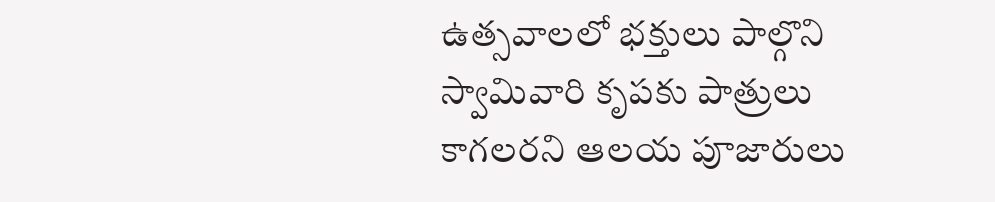ఉత్సవాలలో భక్తులు పాల్గొని స్వామివారి కృపకు పాత్రులు కాగలరని ఆలయ పూజారులు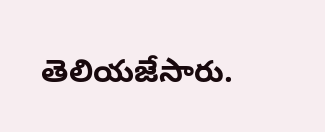తెలియజేసారు.